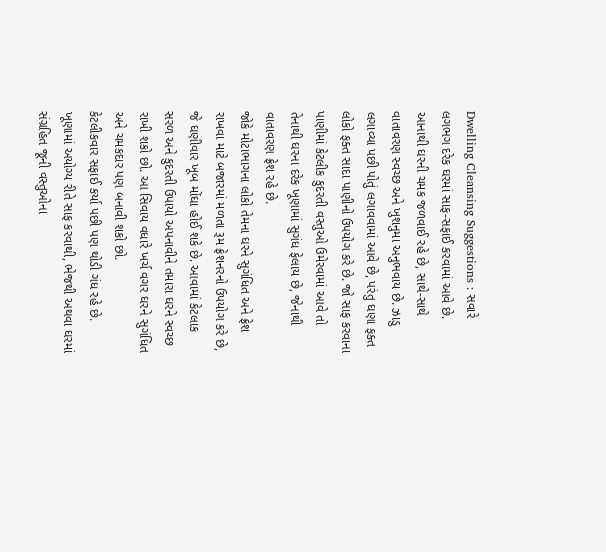Dwelling Cleansing Suggestions : સવારે લગભગ દરેક ઘરમાં સાફ-સફાઈ કરવામાં આવે છે. આનાથી ઘરની ચમક જળવાઈ રહે છે, સાથે-સાથે વાતાવરણ સ્વચ્છ અને ખુશનુમા અનુભવાય છે. ઝાડુ લગાવ્યા પછી પોતું લગાવવામાં આવે છે, પરંતુ ઘણા ફક્ત લોકો ફક્ત સાદા પાણીનો ઉપયોગ કરે છે. જો સાફ કરવાના પાણીમાં કેટલીક કુદરતી વસ્તુઓ ઉમેરવામાં આવે તો તેનાથી ઘરના દરેક ખૂણામાં સુગંધ ફેલાય છે, જેનાથી વાતાવરણ ફ્રેશ રહે છે.
જોકે મોટાભાગના લોકો તેમના ઘરને સુગંધિત અને ફ્રેશ રાખવા માટે બજારમાં મળતા રૂમ ફ્રેશનરનો ઉપયોગ કરે છે, જે ઘણીવાર ખૂબ મોંઘા હોઈ શકે છે. આવામાં કેટલાક સરળ અને કુદરતી ઉપાયો અપનાવીને તમારા ઘરને સ્વચ્છ રાખી શકો છો. આ સિવાય વધારે ખર્ચ વગર ઘરને સુગંધિત અને ચમકદાર પણ બનાવી શકો છો.
કેટલીકવાર સફાઈ કર્યા પછી પણ થોડી ગંધ રહે છે. ખૂણામાં અયોગ્ય રીતે સાફ કરવાથી, ભેજથી અથવા ઘરમાં સંગ્રહિત જૂની વસ્તુઓના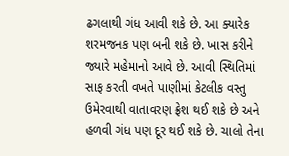ઢગલાથી ગંધ આવી શકે છે. આ ક્યારેક શરમજનક પણ બની શકે છે. ખાસ કરીને જ્યારે મહેમાનો આવે છે. આવી સ્થિતિમાં સાફ કરતી વખતે પાણીમાં કેટલીક વસ્તુ ઉમેરવાથી વાતાવરણ ફ્રેશ થઈ શકે છે અને હળવી ગંધ પણ દૂર થઈ શકે છે. ચાલો તેના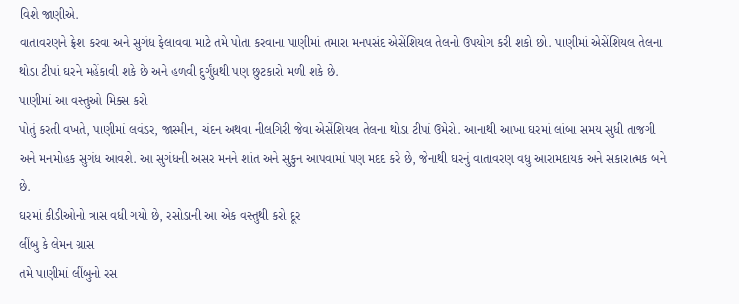વિશે જાણીએ.
વાતાવરણને ફ્રેશ કરવા અને સુગંધ ફેલાવવા માટે તમે પોતા કરવાના પાણીમાં તમારા મનપસંદ એસેંશિયલ તેલનો ઉપયોગ કરી શકો છો. પાણીમાં એસેંશિયલ તેલના થોડા ટીપાં ઘરને મહેંકાવી શકે છે અને હળવી દુર્ગુંધથી પણ છુટકારો મળી શકે છે.
પાણીમાં આ વસ્તુઓ મિક્સ કરો
પોતું કરતી વખતે, પાણીમાં લવંડર, જાસ્મીન, ચંદન અથવા નીલગિરી જેવા એસેંશિયલ તેલના થોડા ટીપાં ઉમેરો. આનાથી આખા ઘરમાં લાંબા સમય સુધી તાજગી અને મનમોહક સુગંધ આવશે. આ સુગંધની અસર મનને શાંત અને સુકુન આપવામાં પણ મદદ કરે છે, જેનાથી ઘરનું વાતાવરણ વધુ આરામદાયક અને સકારાત્મક બને છે.
ઘરમાં કીડીઓનો ત્રાસ વધી ગયો છે, રસોડાની આ એક વસ્તુથી કરો દૂર
લીંબુ કે લેમન ગ્રાસ
તમે પાણીમાં લીંબુનો રસ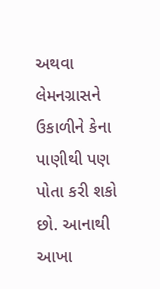અથવા લેમનગ્રાસને ઉકાળીને કેના પાણીથી પણ પોતા કરી શકો છો. આનાથી આખા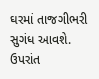ઘરમાં તાજગીભરી સુગંધ આવશે. ઉપરાંત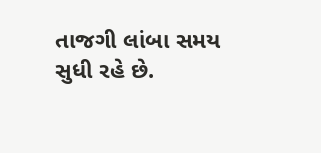તાજગી લાંબા સમય સુધી રહે છે.